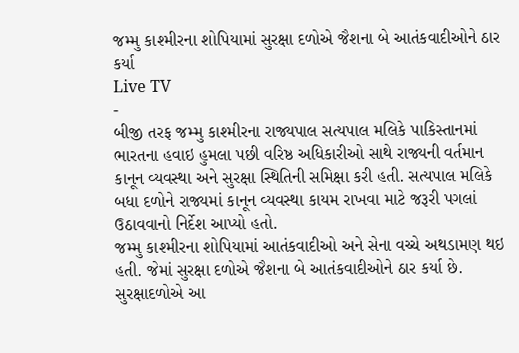જમ્મુ કાશ્મીરના શોપિયામાં સુરક્ષા દળોએ જૈશના બે આતંકવાદીઓને ઠાર કર્યા
Live TV
-
બીજી તરફ જમ્મુ કાશ્મીરના રાજ્યપાલ સત્યપાલ મલિકે પાકિસ્તાનમાં ભારતના હવાઇ હુમલા પછી વરિષ્ઠ અધિકારીઓ સાથે રાજ્યની વર્તમાન કાનૂન વ્યવસ્થા અને સુરક્ષા સ્થિતિની સમિક્ષા કરી હતી. સત્યપાલ મલિકે બધા દળોને રાજ્યમાં કાનૂન વ્યવસ્થા કાયમ રાખવા માટે જરૂરી પગલાં ઉઠાવવાનો નિર્દેશ આપ્યો હતો.
જમ્મુ કાશ્મીરના શોપિયામાં આતંકવાદીઓ અને સેના વચ્ચે અથડામણ થઇ હતી. જેમાં સુરક્ષા દળોએ જૈશના બે આતંકવાદીઓને ઠાર કર્યા છે. સુરક્ષાદળોએ આ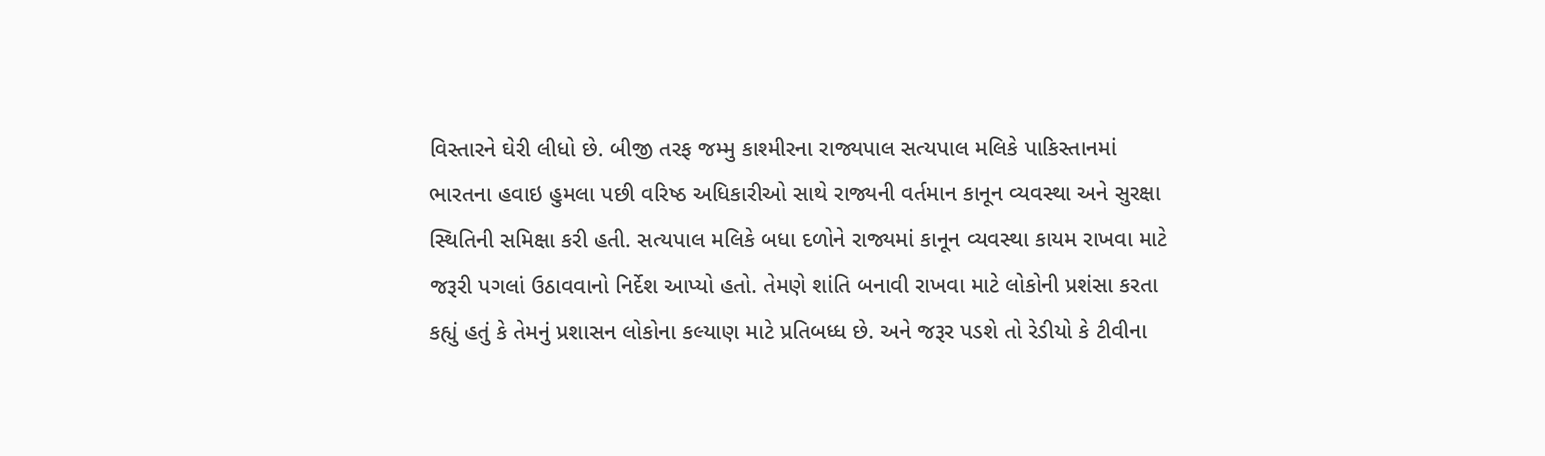વિસ્તારને ઘેરી લીધો છે. બીજી તરફ જમ્મુ કાશ્મીરના રાજ્યપાલ સત્યપાલ મલિકે પાકિસ્તાનમાં ભારતના હવાઇ હુમલા પછી વરિષ્ઠ અધિકારીઓ સાથે રાજ્યની વર્તમાન કાનૂન વ્યવસ્થા અને સુરક્ષા સ્થિતિની સમિક્ષા કરી હતી. સત્યપાલ મલિકે બધા દળોને રાજ્યમાં કાનૂન વ્યવસ્થા કાયમ રાખવા માટે જરૂરી પગલાં ઉઠાવવાનો નિર્દેશ આપ્યો હતો. તેમણે શાંતિ બનાવી રાખવા માટે લોકોની પ્રશંસા કરતા કહ્યું હતું કે તેમનું પ્રશાસન લોકોના કલ્યાણ માટે પ્રતિબધ્ધ છે. અને જરૂર પડશે તો રેડીયો કે ટીવીના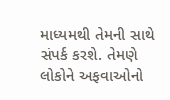માધ્યમથી તેમની સાથે સંપર્ક કરશે. તેમણે લોકોને અફવાઓનો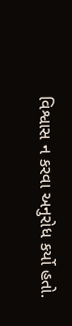વિશ્વાસ ન કરવા અનુરોધ કર્યો હતો.